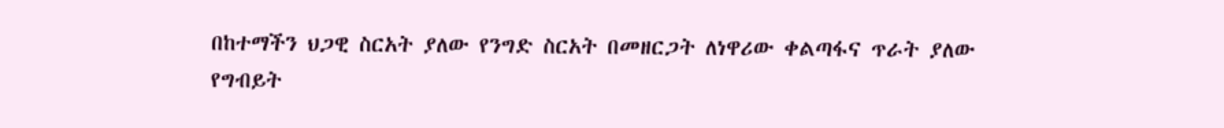በከተማችን ህጋዊ ስርአት ያለው የንግድ ስርአት በመዘርጋት ለነዋሪው ቀልጣፋና ጥራት ያለው የግብይት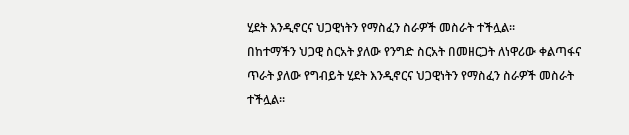ሂደት እንዲኖርና ህጋዊነትን የማስፈን ስራዎች መስራት ተችሏል።
በከተማችን ህጋዊ ስርአት ያለው የንግድ ስርአት በመዘርጋት ለነዋሪው ቀልጣፋና ጥራት ያለው የግብይት ሂደት እንዲኖርና ህጋዊነትን የማስፈን ስራዎች መስራት ተችሏል።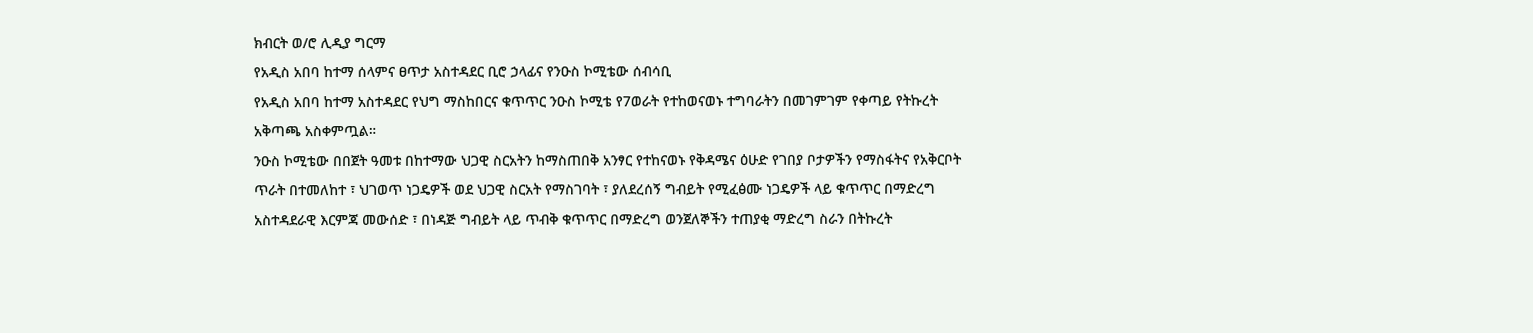ክብርት ወ/ሮ ሊዲያ ግርማ
የአዲስ አበባ ከተማ ሰላምና ፀጥታ አስተዳደር ቢሮ ኃላፊና የንዑስ ኮሚቴው ሰብሳቢ
የአዲስ አበባ ከተማ አስተዳደር የህግ ማስከበርና ቁጥጥር ንዑስ ኮሚቴ የ7ወራት የተከወናወኑ ተግባራትን በመገምገም የቀጣይ የትኩረት አቅጣጫ አስቀምጧል።
ንዑስ ኮሚቴው በበጀት ዓመቱ በከተማው ህጋዊ ስርአትን ከማስጠበቅ አንፃር የተከናወኑ የቅዳሜና ዕሁድ የገበያ ቦታዎችን የማስፋትና የአቅርቦት ጥራት በተመለከተ ፣ ህገወጥ ነጋዴዎች ወደ ህጋዊ ስርአት የማስገባት ፣ ያለደረሰኝ ግብይት የሚፈፅሙ ነጋዴዎች ላይ ቁጥጥር በማድረግ አስተዳደራዊ እርምጃ መውሰድ ፣ በነዳጅ ግብይት ላይ ጥብቅ ቁጥጥር በማድረግ ወንጀለኞችን ተጠያቂ ማድረግ ስራን በትኩረት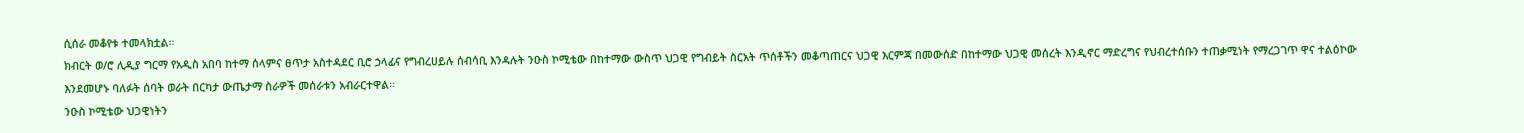ሲሰራ መቆየቱ ተመላክቷል።
ክብርት ወ/ሮ ሊዲያ ግርማ የአዲስ አበባ ከተማ ሰላምና ፀጥታ አስተዳደር ቢሮ ኃላፊና የግብረሀይሉ ሰብሳቢ እንዳሉት ንዑስ ኮሚቴው በከተማው ውስጥ ህጋዊ የግብይት ስርአት ጥሰቶችን መቆጣጠርና ህጋዊ እርምጃ በመውሰድ በከተማው ህጋዊ መሰረት እንዲኖር ማድረግና የህብረተሰቡን ተጠቃሚነት የማረጋገጥ ዋና ተልዕኮው እንደመሆኑ ባለፉት ሰባት ወራት በርካታ ውጤታማ ስራዎች መሰራቱን አብራርተዋል።
ንዑስ ኮሚቴው ህጋዊነትን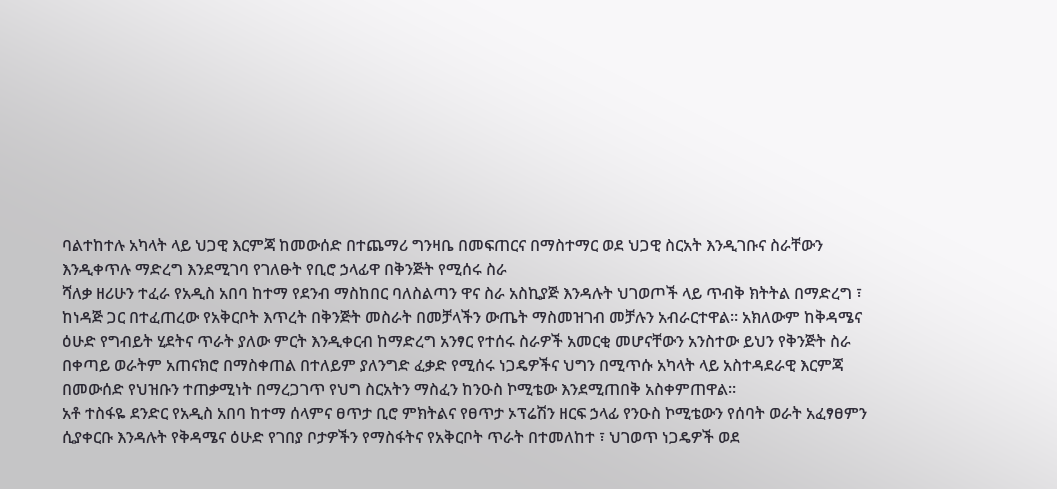ባልተከተሉ አካላት ላይ ህጋዊ እርምጃ ከመውሰድ በተጨማሪ ግንዛቤ በመፍጠርና በማስተማር ወደ ህጋዊ ስርአት እንዲገቡና ስራቸውን እንዲቀጥሉ ማድረግ እንደሚገባ የገለፁት የቢሮ ኃላፊዋ በቅንጅት የሚሰሩ ስራ
ሻለቃ ዘሪሁን ተፈራ የአዲስ አበባ ከተማ የደንብ ማስከበር ባለስልጣን ዋና ስራ አስኪያጅ እንዳሉት ህገወጦች ላይ ጥብቅ ክትትል በማድረግ ፣ ከነዳጅ ጋር በተፈጠረው የአቅርቦት እጥረት በቅንጅት መስራት በመቻላችን ውጤት ማስመዝገብ መቻሉን አብራርተዋል። አክለውም ከቅዳሜና ዕሁድ የግብይት ሂደትና ጥራት ያለው ምርት እንዲቀርብ ከማድረግ አንፃር የተሰሩ ስራዎች አመርቂ መሆናቸውን አንስተው ይህን የቅንጅት ስራ በቀጣይ ወራትም አጠናክሮ በማስቀጠል በተለይም ያለንግድ ፈቃድ የሚሰሩ ነጋዴዎችና ህግን በሚጥሱ አካላት ላይ አስተዳደራዊ እርምጃ በመውሰድ የህዝቡን ተጠቃሚነት በማረጋገጥ የህግ ስርአትን ማስፈን ከንዑስ ኮሚቴው እንደሚጠበቅ አስቀምጠዋል።
አቶ ተስፋዬ ደንድር የአዲስ አበባ ከተማ ሰላምና ፀጥታ ቢሮ ምክትልና የፀጥታ ኦፕሬሽን ዘርፍ ኃላፊ የንዑስ ኮሚቴውን የሰባት ወራት አፈፃፀምን ሲያቀርቡ እንዳሉት የቅዳሜና ዕሁድ የገበያ ቦታዎችን የማስፋትና የአቅርቦት ጥራት በተመለከተ ፣ ህገወጥ ነጋዴዎች ወደ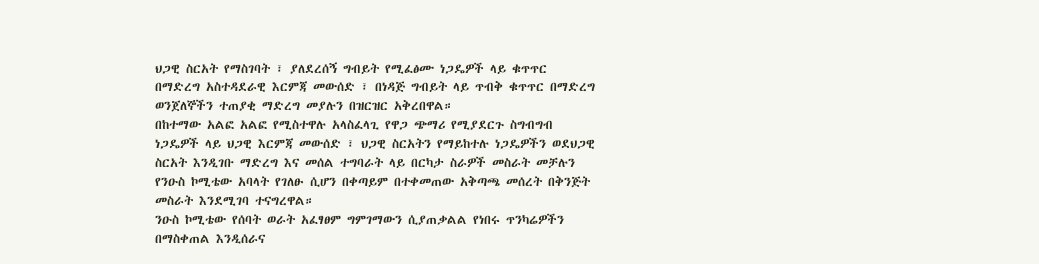ህጋዊ ስርአት የማስገባት ፣ ያለደረሰኝ ግብይት የሚፈፅሙ ነጋዴዎች ላይ ቁጥጥር በማድረግ አስተዳደራዊ እርምጃ መውሰድ ፣ በነዳጅ ግብይት ላይ ጥብቅ ቁጥጥር በማድረግ ወንጀለኞችን ተጠያቂ ማድረግ መያሉን በዝርዝር አቅረበዋል።
በከተማው አልፎ አልፎ የሚስተዋሉ አላስፈላጊ የዋጋ ጭማሪ የሚያደርጉ ስግብግብ ነጋዴዎች ላይ ህጋዊ እርምጃ መውሰድ ፣ ህጋዊ ስርአትን የማይከተሉ ነጋዴዎችን ወደህጋዊ ስርአት እንዲገቡ ማድረግ እና መሰል ተግባራት ላይ በርካታ ስራዎች መስራት መቻሉን የንዑስ ኮሚቴው አባላት የገለፁ ሲሆን በቀጣይም በተቀመጠው አቅጣጫ መሰረት በቅንጅት መስራት እንደሚገባ ተናግረዋል።
ንዑስ ኮሚቴው የሰባት ወራት አፈፃፀም ግምገማውን ሲያጠቃልል የነበሩ ጥንካሬዎችን በማስቀጠል እንዲሰራና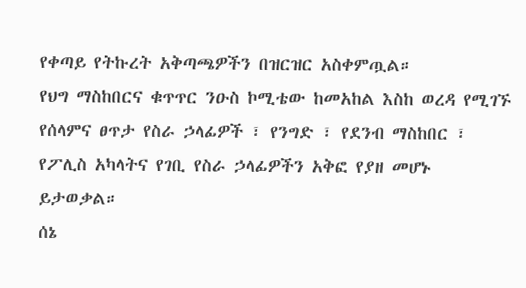የቀጣይ የትኩረት አቅጣጫዎችን በዝርዝር አስቀምጧል።
የህግ ማስከበርና ቁጥጥር ንዑስ ኮሚቴው ከመአከል እስከ ወረዳ የሚገኙ የሰላምና ፀጥታ የስራ ኃላፊዎች ፣ የንግድ ፣ የደንብ ማስከበር ፣ የፖሊስ አካላትና የገቢ የስራ ኃላፊዎችን አቅፎ የያዘ መሆኑ ይታወቃል።
ሰኔ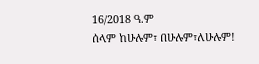16/2018 ዓ.ም
ሰላም ከሁሉም፣ በሁሉም፣ለሁሉም!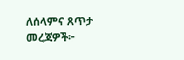ለሰላምና ጸጥታ መረጃዎች፦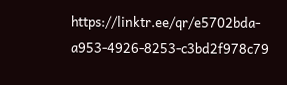https://linktr.ee/qr/e5702bda-a953-4926-8253-c3bd2f978c79